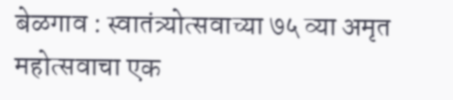बेळगाव : स्वातंत्र्योत्सवाच्या ७५ व्या अमृत महोत्सवाचा एक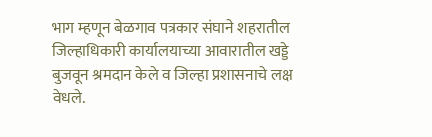भाग म्हणून बेळगाव पत्रकार संघाने शहरातील जिल्हाधिकारी कार्यालयाच्या आवारातील खड्डे बुजवून श्रमदान केले व जिल्हा प्रशासनाचे लक्ष वेधले.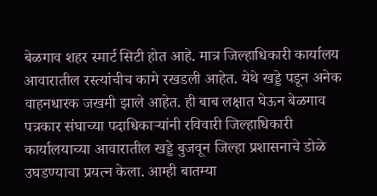बेळगाव शहर स्मार्ट सिटी होत आहे. मात्र जिल्हाधिकारी कार्यालय आवारातील रस्त्यांचीच कामे रखडली आहेत. येथे खड्डे पडून अनेक वाहनधारक जखमी झाले आहेत. ही बाब लक्षात घेऊन बेळगाव पत्रकार संघाच्या पदाधिकाऱ्यांनी रविवारी जिल्हाधिकारी कार्यालयाच्या आवारातील खड्डे बुजवून जिल्हा प्रशासनाचे डोळे उघडण्याचा प्रयत्न केला. आम्ही बातम्या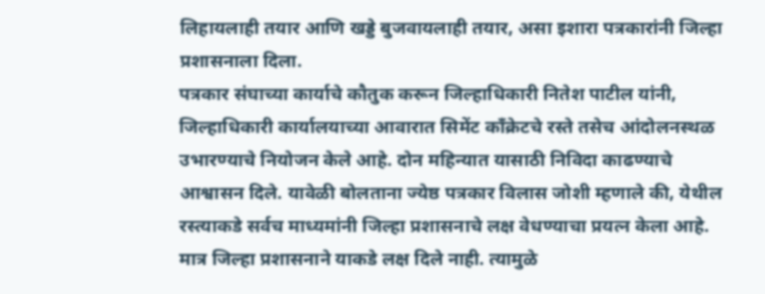लिहायलाही तयार आणि खड्डे बुजवायलाही तयार, असा इशारा पत्रकारांनी जिल्हा प्रशासनाला दिला.
पत्रकार संघाच्या कार्याचे कौतुक करून जिल्हाधिकारी नितेश पाटील यांनी, जिल्हाधिकारी कार्यालयाच्या आवारात सिमेंट काँक्रेटचे रस्ते तसेच आंदोलनस्थळ उभारण्याचे नियोजन केले आहे. दोन महिन्यात यासाठी निविदा काढण्याचे आश्वासन दिले. यावेळी बोलताना ज्येष्ठ पत्रकार विलास जोशी म्हणाले की, येथील रस्त्याकडे सर्वच माध्यमांनी जिल्हा प्रशासनाचे लक्ष वेधण्याचा प्रयत्न केला आहे. मात्र जिल्हा प्रशासनाने याकडे लक्ष दिले नाही. त्यामुळे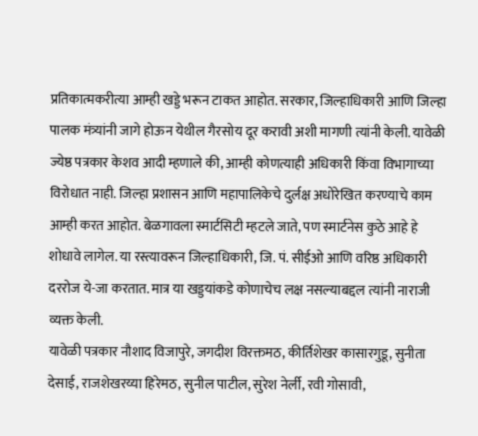प्रतिकात्मकरीत्या आम्ही खड्डे भरून टाकत आहोत. सरकार, जिल्हाधिकारी आणि जिल्हा पालक मंत्र्यांनी जागे होऊन येथील गैरसोय दूर करावी अशी मागणी त्यांनी केली. यावेळी ज्येष्ठ पत्रकार केशव आदी म्हणाले की, आम्ही कोणत्याही अधिकारी किंवा विभागाच्या विरोधात नाही. जिल्हा प्रशासन आणि महापालिकेचे दुर्लक्ष अधोरेखित करण्याचे काम आम्ही करत आहोत. बेळगावला स्मार्टसिटी म्हटले जाते, पण स्मार्टनेस कुठे आहे हे शोधावे लागेल. या रस्त्यावरून जिल्हाधिकारी, जि. पं. सीईओ आणि वरिष्ठ अधिकारी दररोज ये-जा करतात. मात्र या खड्डयांकडे कोणाचेच लक्ष नसल्याबद्दल त्यांनी नाराजी व्यक्त केली.
यावेळी पत्रकार नौशाद विजापुरे, जगदीश विरक्तमठ, कीर्तिशेखर कासारगुडू, सुनीता देसाई, राजशेखरय्या हिरेमठ, सुनील पाटील, सुरेश नेर्ली, रवी गोसावी,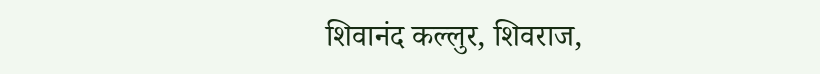शिवानंद कल्लुर, शिवराज,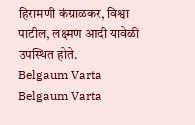हिरामणी कंग्राळकर, विश्वा पाटील, लक्ष्मण आदी यावेळी उपस्थित होते.
Belgaum Varta Belgaum Varta